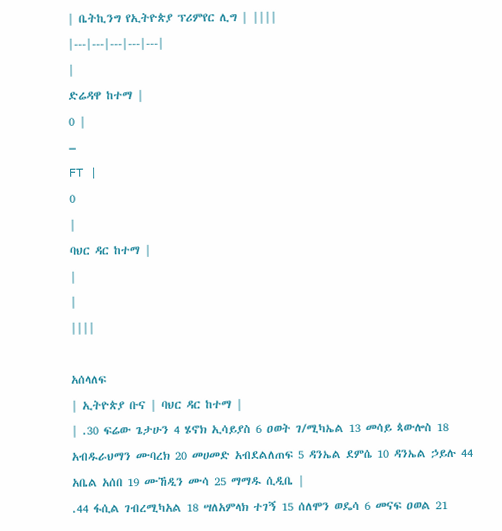| ቤትኪንግ የኢትዮጵያ ፕሪምየር ሊግ | ||||
|---|---|---|---|---|
|
ድሬዳዋ ከተማ |
0 |
–
FT |
0
|
ባህር ዳር ከተማ |
|
|
||||

አሰላለፍ
| ኢትዮጵያ ቡና | ባህር ዳር ከተማ |
| .30 ፍሬው ጌታሁን 4 ሄኖክ ኢሳይያስ 6 ዐወት ገ/ሚካኤል 13 መሳይ ጳውሎስ 18 አብዱራህማን ሙባረክ 20 መሀመድ አብደልለጠፍ 5 ዳንኤል ደምሴ 10 ዳንኤል ኃይሉ 44 አቤል አሰበ 19 ሙኸዲን ሙሳ 25 ማማዱ ሲዲቤ |
.44 ፋሲል ገብረሚካአል 18 ሣለአምላክ ተገኝ 15 ሰለሞን ወዴሳ 6 መናፍ ዐወል 21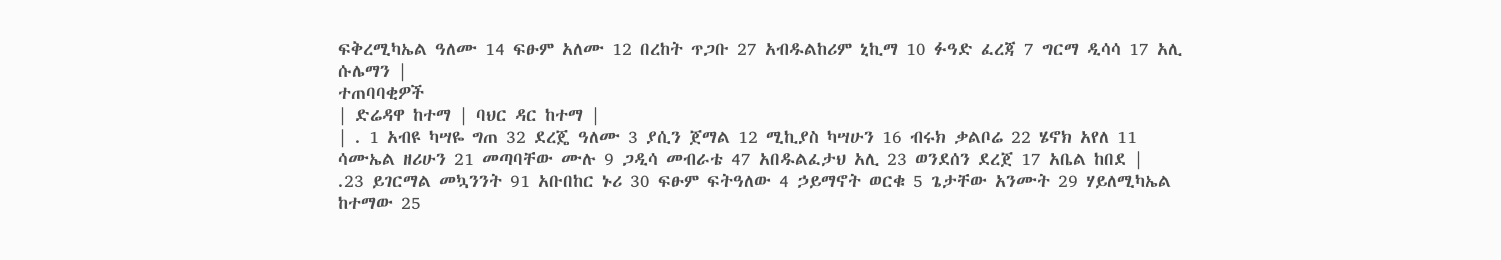ፍቅረሚካኤል ዓለሙ 14 ፍፁም አለሙ 12 በረከት ጥጋቡ 27 አብዱልከሪም ኒኪማ 10 ፉዓድ ፈረጃ 7 ግርማ ዲሳሳ 17 አሊ ሱሌማን |
ተጠባባቂዎች
| ድሬዳዋ ከተማ | ባህር ዳር ከተማ |
| . 1 አብዩ ካሣዬ ግጠ 32 ደረጄ ዓለሙ 3 ያሲን ጀማል 12 ሚኪያስ ካሣሁን 16 ብሩክ ቃልቦሬ 22 ሄኖክ አየለ 11 ሳሙኤል ዘሪሁን 21 መጣባቸው ሙሉ 9 ጋዲሳ መብራቴ 47 አበዱልፈታህ አሊ 23 ወንደሰን ደረጀ 17 አቤል ከበደ |
.23 ይገርማል መኳንንት 91 አቡበከር ኑሪ 30 ፍፁም ፍትዓለው 4 ኃይማኖት ወርቁ 5 ጌታቸው አንሙት 29 ሃይለሚካኤል ከተማው 25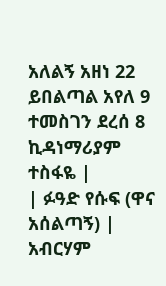አለልኝ አዘነ 22 ይበልጣል አየለ 9 ተመስገን ደረሰ 8 ኪዳነማሪያም ተስፋዬ |
| ፉዓድ የሱፍ (ዋና አሰልጣኝ) |
አብርሃም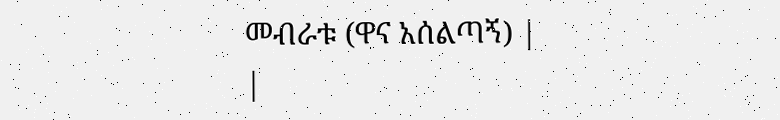መብራቱ (ዋና አሰልጣኝ) |
|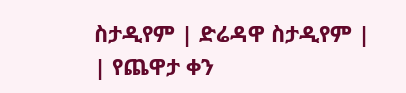ስታዲየም | ድሬዳዋ ስታዲየም |
| የጨዋታ ቀን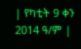| የካቲት 9 ቀን 2014 ዓ/ም |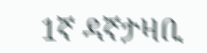1ኛ ዳኛታዛቢ